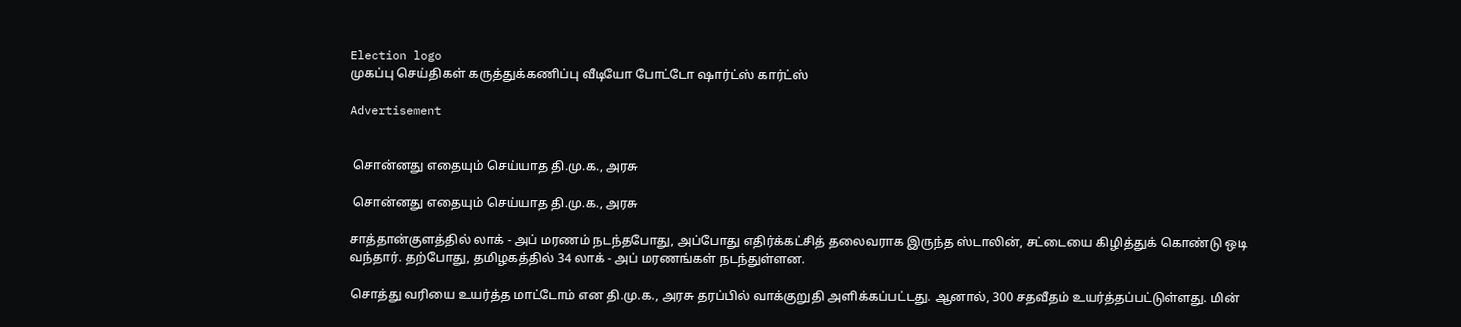Election logo
முகப்பு செய்திகள் கருத்துக்கணிப்பு வீடியோ போட்டோ ஷார்ட்ஸ் கார்ட்ஸ்

Advertisement


 சொன்னது எதையும் செய்யாத தி.மு.க., அரசு

 சொன்னது எதையும் செய்யாத தி.மு.க., அரசு

சாத்தான்குளத்தில் லாக் - அப் மரணம் நடந்தபோது, அப்போது எதிர்க்கட்சித் தலைவராக இருந்த ஸ்டாலின், சட்டையை கிழித்துக் கொண்டு ஒடி வந்தார். தற்போது, தமிழகத்தில் 34 லாக் - அப் மரணங்கள் நடந்துள்ளன.

சொத்து வரியை உயர்த்த மாட்டோம் என தி.மு.க., அரசு தரப்பில் வாக்குறுதி அளிக்கப்பட்டது. ஆனால், 300 சதவீதம் உயர்த்தப்பட்டுள்ளது. மின்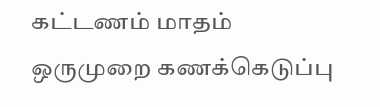கட்டணம் மாதம் ஒருமுறை கணக்கெடுப்பு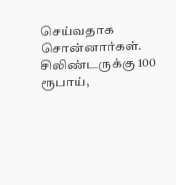செய்வதாக சொன்னார்கள். சிலிண்டருக்கு 100 ரூபாய்,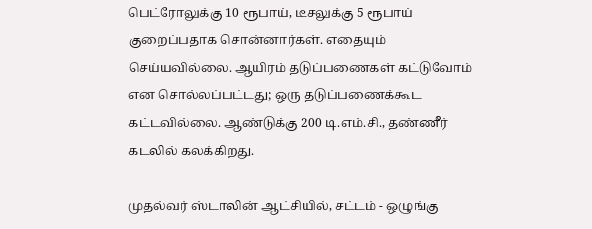பெட்ரோலுக்கு 10 ரூபாய், டீசலுக்கு 5 ரூபாய் குறைப்பதாக சொன்னார்கள். எதையும் செய்யவில்லை. ஆயிரம் தடுப்பணைகள் கட்டுவோம் என சொல்லப்பட்டது; ஒரு தடுப்பணைக்கூட கட்டவில்லை. ஆண்டுக்கு 200 டி.எம்.சி., தண்ணீர் கடலில் கலக்கிறது.

முதல்வர் ஸ்டாலின் ஆட்சியில், சட்டம் - ஒழுங்கு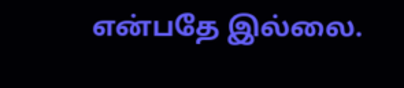என்பதே இல்லை.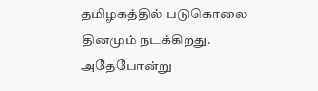தமிழகத்தில் படுகொலை தினமும் நடக்கிறது. அதேபோன்று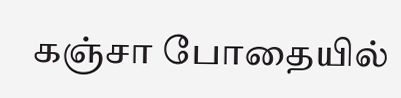கஞ்சா போதையில்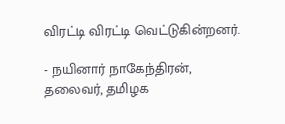விரட்டி விரட்டி வெட்டுகின்றனர்.

- நயினார் நாகேந்திரன், தலைவர், தமிழக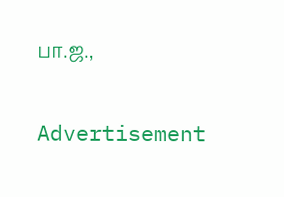பா.ஜ.,

Advertisement